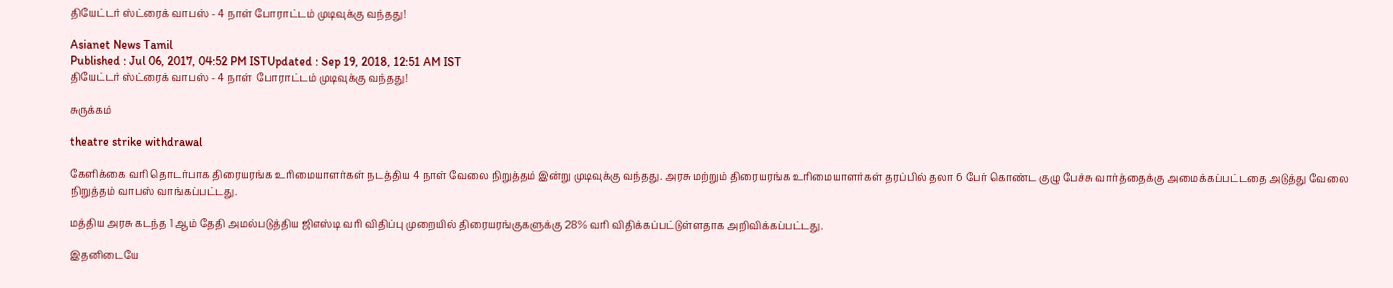தியேட்டர் ஸ்ட்ரைக் வாபஸ் - 4 நாள் போராட்டம் முடிவுக்கு வந்தது!

Asianet News Tamil
Published : Jul 06, 2017, 04:52 PM ISTUpdated : Sep 19, 2018, 12:51 AM IST
தியேட்டர் ஸ்ட்ரைக் வாபஸ் - 4 நாள்  போராட்டம் முடிவுக்கு வந்தது!

சுருக்கம்

theatre strike withdrawal

கேளிக்கை வரி தொடர்பாக திரையரங்க உரிமையாளர்கள் நடத்திய 4 நாள் வேலை நிறுத்தம் இன்று முடிவுக்கு வந்தது. அரசு மற்றும் திரையரங்க உரிமையாளர்கள் தரப்பில் தலா 6 பேர் கொண்ட குழு பேச்சு வார்த்தைக்கு அமைக்கப்பட்டதை அடுத்து வேலை நிறுத்தம் வாபஸ் வாங்கப்பட்டது.

மத்திய அரசு கடந்த 1 ஆம் தேதி அமல்படுத்திய ஜிஎஸ்டி வரி விதிப்பு முறையில் திரையரங்குகளுக்கு 28% வரி விதிக்கப்பட்டுள்ளதாக அறிவிக்கப்பட்டது.

இதனிடையே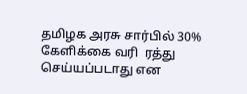தமிழக அரசு சார்பில் 30% கேளிக்கை வரி  ரத்து செய்யப்படாது என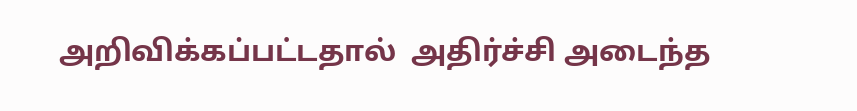அறிவிக்கப்பட்டதால்  அதிர்ச்சி அடைந்த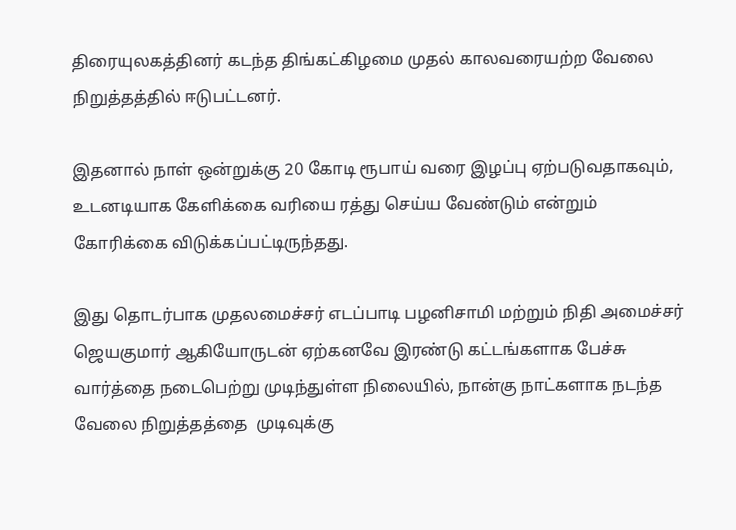திரையுலகத்தினர் கடந்த திங்கட்கிழமை முதல் காலவரையற்ற வேலை நிறுத்தத்தில் ஈடுபட்டனர்.

இதனால் நாள் ஒன்றுக்கு 20 கோடி ரூபாய் வரை இழப்பு ஏற்படுவதாகவும், உடனடியாக கேளிக்கை வரியை ரத்து செய்ய வேண்டும் என்றும் கோரிக்கை விடுக்கப்பட்டிருந்தது.

இது தொடர்பாக முதலமைச்சர் எடப்பாடி பழனிசாமி மற்றும் நிதி அமைச்சர்  ஜெயகுமார் ஆகியோருடன் ஏற்கனவே இரண்டு கட்டங்களாக பேச்சு வார்த்தை நடைபெற்று முடிந்துள்ள நிலையில், நான்கு நாட்களாக நடந்த வேலை நிறுத்தத்தை  முடிவுக்கு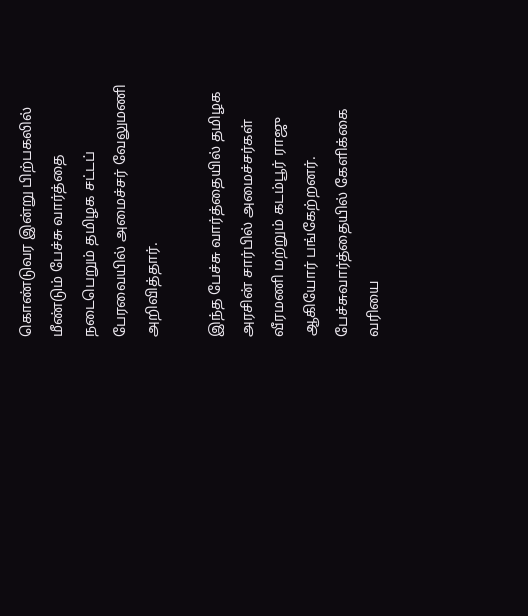கொண்டுவர இன்று பிற்பகலில் மீண்டும் பேச்சு வார்த்தை நடைபெறும் தமிழக சட்டப் பேரவையில் அமைச்சர் வேலுமணி அறிவித்தார்.

இந்த பேச்சு வார்த்தையில் தமிழக அரசின் சார்பில் அமைச்சர்கள் வீரமணி மற்றும் கடம்பூர் ராஜு ஆகியோர் பங்கேற்றனர். பேச்சுவார்த்தையில் கேளிக்கை வரியை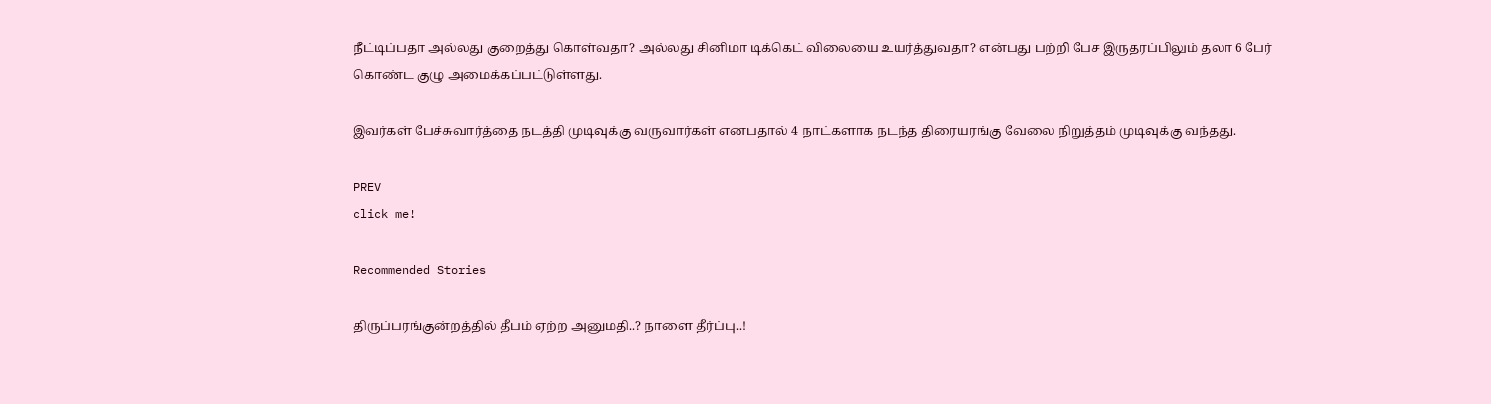நீட்டிப்பதா அல்லது குறைத்து கொள்வதா? அல்லது சினிமா டிக்கெட் விலையை உயர்த்துவதா? என்பது பற்றி பேச இருதரப்பிலும் தலா 6 பேர் கொண்ட குழு அமைக்கப்பட்டுள்ளது.

இவர்கள் பேச்சுவார்த்தை நடத்தி முடிவுக்கு வருவார்கள் எனபதால் 4 நாட்களாக நடந்த திரையரங்கு வேலை நிறுத்தம் முடிவுக்கு வந்தது.

PREV
click me!

Recommended Stories

திருப்பரங்குன்றத்தில் தீபம் ஏற்ற அனுமதி..? நாளை தீர்ப்பு..!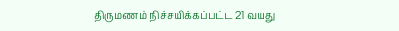திருமணம் நிச்சயிக்கப்பட்ட 21 வயது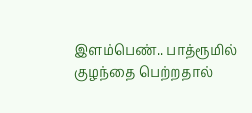இளம்பெண்.. பாத்ரூமில் குழந்தை பெற்றதால்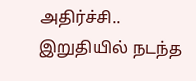அதிர்ச்சி.. இறுதியில் நடந்த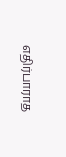எதிர்பாராத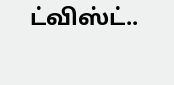ட்விஸ்ட்..